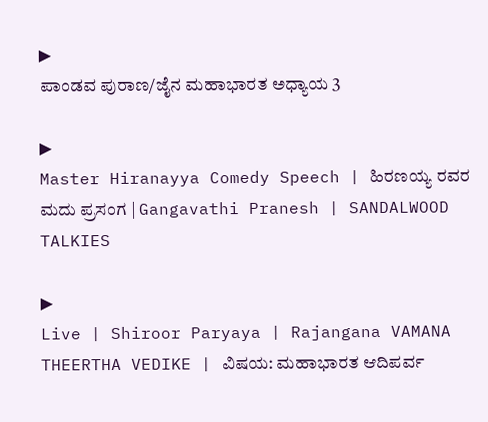▶
ಪಾಂಡವ ಪುರಾಣ/ಜೈನ ಮಹಾಭಾರತ ಅಧ್ಯಾಯ 3

▶
Master Hiranayya Comedy Speech | ಹಿರಣಯ್ಯ ರವರ ಮದು ಪ್ರಸಂಗ | Gangavathi Pranesh | SANDALWOOD TALKIES

▶
Live | Shiroor Paryaya | Rajangana VAMANA THEERTHA VEDIKE | ವಿಷಯ: ಮಹಾಭಾರತ ಆದಿಪರ್ವ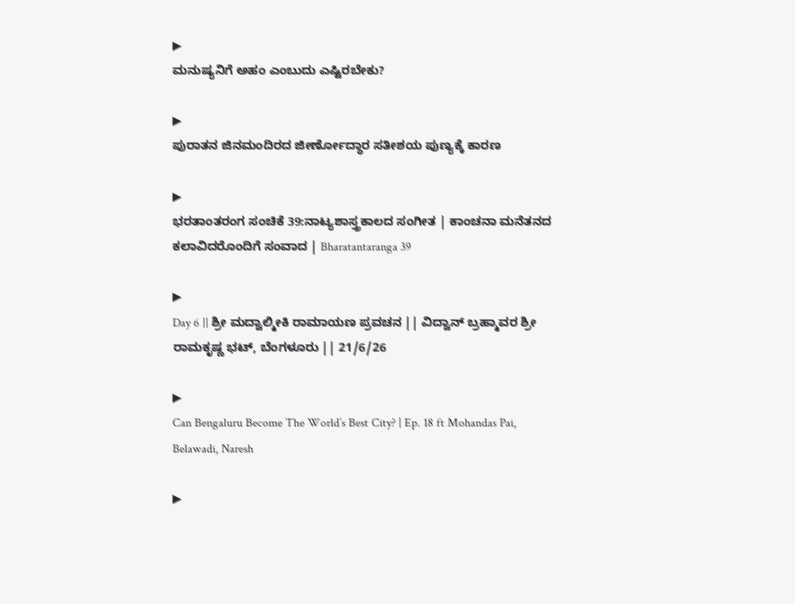▶
ಮನುಷ್ಯನಿಗೆ ಅಹಂ ಎಂಬುದು ಎಷ್ಟಿರಬೇಕು?

▶
ಪುರಾತನ ಜಿನಮಂದಿರದ ಜೀರ್ಣೋದ್ಧಾರ ಸತೀಶಯ ಪುಣ್ಯಕ್ಕೆ ಕಾರಣ

▶
ಭರತಾಂತರಂಗ ಸಂಚಿಕೆ 39:ನಾಟ್ಯಶಾಸ್ತ್ರಕಾಲದ ಸಂಗೀತ | ಕಾಂಚನಾ ಮನೆತನದ ಕಲಾವಿದರೊಂದಿಗೆ ಸಂವಾದ | Bharatantaranga 39

▶
Day 6 || ಶ್ರೀ ಮದ್ವಾಲ್ಮೀಕಿ ರಾಮಾಯಣ ಪ್ರವಚನ || ವಿದ್ವಾನ್ ಬ್ರಹ್ಮಾವರ ಶ್ರೀ ರಾಮಕೃಷ್ಣ ಭಟ್, ಬೆಂಗಳೂರು || 21/6/26

▶
Can Bengaluru Become The World’s Best City? | Ep. 18 ft Mohandas Pai, Belawadi, Naresh

▶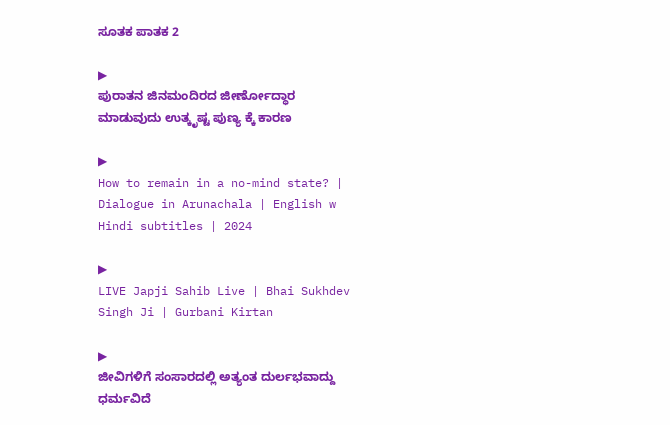ಸೂತಕ ಪಾತಕ 2

▶
ಪುರಾತನ ಜಿನಮಂದಿರದ ಜೀರ್ಣೋದ್ಧಾರ ಮಾಡುವುದು ಉತ್ಕೃಷ್ಟ ಪುಣ್ಯ ಕ್ಕೆ ಕಾರಣ

▶
How to remain in a no-mind state? | Dialogue in Arunachala | English w Hindi subtitles | 2024

▶
LIVE Japji Sahib Live | Bhai Sukhdev Singh Ji | Gurbani Kirtan

▶
ಜೀವಿಗಳಿಗೆ ಸಂಸಾರದಲ್ಲಿ ಅತ್ಯಂತ ದುರ್ಲಭವಾದ್ದು ಧರ್ಮವಿದೆ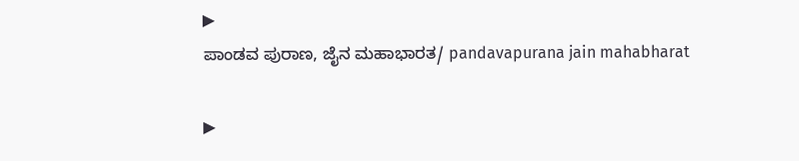▶
ಪಾಂಡವ ಪುರಾಣ, ಜೈನ ಮಹಾಭಾರತ/ pandavapurana jain mahabharat

▶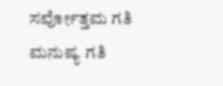ಸರ್ವೋತ್ತಮ ಗತಿ ಮನುಷ್ಯ ಗತಿ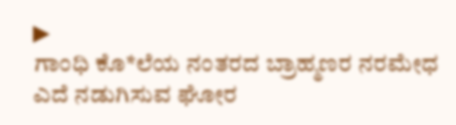▶
ಗಾಂಧಿ ಕೊ*ಲೆಯ ನಂತರದ ಬ್ರಾಹ್ಮಣರ ನರಮೇಧ ಎದೆ ನಡುಗಿಸುವ ಘೋರ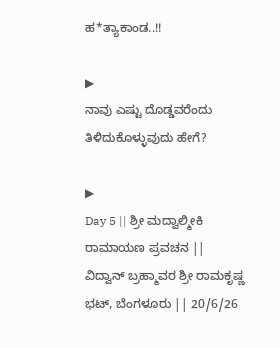ಹ*ತ್ಯಾಕಾಂಡ..!!

▶
ನಾವು ಎಷ್ಟು ದೊಡ್ಡವರೆಂದು ತಿಳಿದುಕೊಳ್ಳುವುದು ಹೇಗೆ?

▶
Day 5 || ಶ್ರೀ ಮದ್ವಾಲ್ಮೀಕಿ ರಾಮಾಯಣ ಪ್ರವಚನ || ವಿದ್ವಾನ್ ಬ್ರಹ್ಮಾವರ ಶ್ರೀ ರಾಮಕೃಷ್ಣ ಭಟ್, ಬೆಂಗಳೂರು || 20/6/26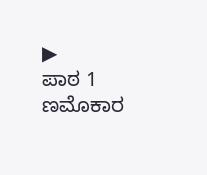▶
ಪಾಠ 1 ಣಮೊಕಾರ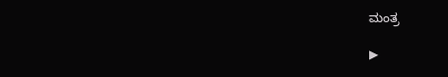ಮಂತ್ರ

▶